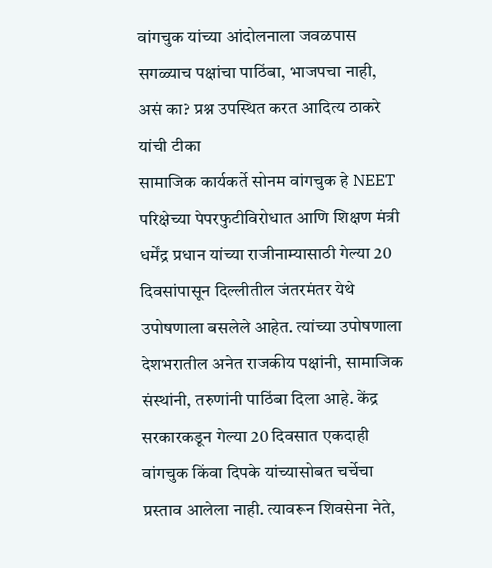वांगचुक यांच्या आंदोलनाला जवळपास सगळ्याच पक्षांचा पाठिंबा, भाजपचा नाही, असं का? प्रश्न उपस्थित करत आदित्य ठाकरे यांची टीका
सामाजिक कार्यकर्ते सोनम वांगचुक हे NEET परिक्षेच्या पेपरफुटीविरोधात आणि शिक्षण मंत्री धर्मेंद्र प्रधान यांच्या राजीनाम्यासाठी गेल्या 20 दिवसांपासून दिल्लीतील जंतरमंतर येथे उपोषणाला बसलेले आहेत. त्यांच्या उपोषणाला देशभरातील अनेत राजकीय पक्षांनी, सामाजिक संस्थांनी, तरुणांनी पाठिंबा दिला आहे. केंद्र सरकारकडून गेल्या 20 दिवसात एकदाही वांगचुक किंवा दिपके यांच्यासोबत चर्चेचा प्रस्ताव आलेला नाही. त्यावरून शिवसेना नेते,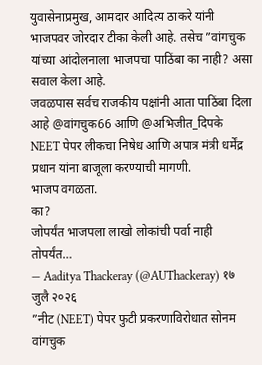युवासेनाप्रमुख, आमदार आदित्य ठाकरे यांनी भाजपवर जोरदार टीका केली आहे. तसेच ”वांगचुक यांच्या आंदोलनाला भाजपचा पाठिंबा का नाही? असा सवाल केला आहे.
जवळपास सर्वच राजकीय पक्षांनी आता पाठिंबा दिला आहे @वांगचुक66 आणि @अभिजीत_दिपके NEET पेपर लीकचा निषेध आणि अपात्र मंत्री धर्मेंद्र प्रधान यांना बाजूला करण्याची मागणी.
भाजप वगळता.
का?
जोपर्यंत भाजपला लाखो लोकांची पर्वा नाही तोपर्यंत…
— Aaditya Thackeray (@AUThackeray) १७ जुलै २०२६
”नीट (NEET) पेपर फुटी प्रकरणाविरोधात सोनम वांगचुक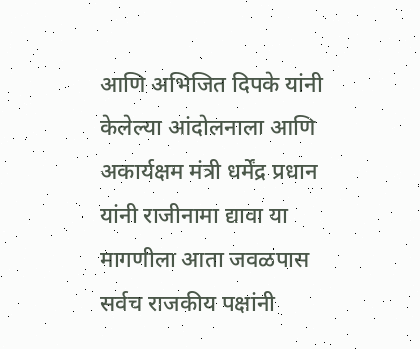आणि अभिजित दिपके यांनी केलेल्या आंदोलनाला आणि अकार्यक्षम मंत्री धर्मेंद्र प्रधान यांनी राजीनामा द्यावा या मागणीला आता जवळपास सर्वच राजकीय पक्षांनी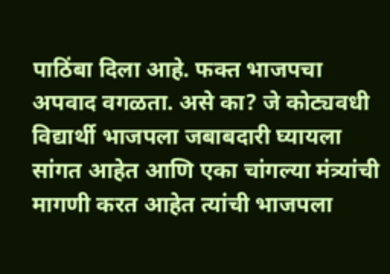पाठिंबा दिला आहे. फक्त भाजपचा अपवाद वगळता. असे का? जे कोट्यवधी विद्यार्थी भाजपला जबाबदारी घ्यायला सांगत आहेत आणि एका चांगल्या मंत्र्यांची मागणी करत आहेत त्यांची भाजपला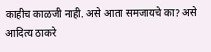काहीच काळजी नाही. असे आता समजायचे का? असे आदित्य ठाकरे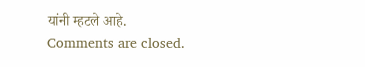यांनी म्हटले आहे.
Comments are closed.